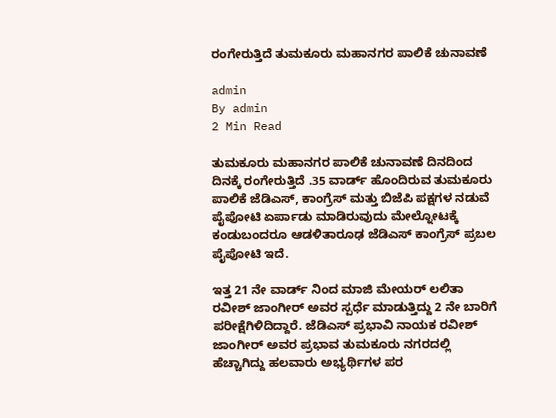ರಂಗೇರುತ್ತಿದೆ‌ ತುಮಕೂರು ಮಹಾನಗರ ಪಾಲಿಕೆ ಚುನಾವಣೆ

admin
By admin
2 Min Read

ತುಮಕೂರು ಮಹಾನಗರ ಪಾಲಿಕೆ ಚುನಾವಣೆ ದಿನದಿಂದ ದಿನಕ್ಕೆ ರಂಗೇರುತ್ತಿದೆ .35 ವಾರ್ಡ್ ಹೊಂದಿರುವ ತುಮಕೂರು ಪಾಲಿಕೆ ಜೆಡಿಎಸ್, ಕಾಂಗ್ರೆಸ್ ಮತ್ತು ಬಿಜೆಪಿ ಪಕ್ಷಗಳ ನಡುವೆ ಪೈಪೋಟಿ ಏರ್ಪಾಡು ಮಾಡಿರುವುದು ಮೇಲ್ನೋಟಕ್ಕೆ ಕಂಡುಬಂದರೂ ಆಡಳಿತಾರೂಢ ಜೆಡಿಎಸ್ ಕಾಂಗ್ರೆಸ್ ಪ್ರಬಲ ಪೈಪೋಟಿ ಇದೆ.

ಇತ್ತ 21 ನೇ ವಾರ್ಡ್ ನಿಂದ ಮಾಜಿ ಮೇಯರ್ ಲಲಿತಾ ರವೀಶ್ ಜಾಂಗೀರ್ ಅವರ ಸ್ಪರ್ಧೆ ಮಾಡುತ್ತಿದ್ದು 2 ನೇ ಬಾರಿಗೆ ಪರೀಕ್ಷೆಗಿಳಿದಿದ್ದಾರೆ. ಜೆಡಿಎಸ್ ಪ್ರಭಾವಿ ನಾಯಕ ರವೀಶ್ ಜಾಂಗೀರ್ ಅವರ ಪ್ರಭಾವ ತುಮಕೂರು ನಗರದಲ್ಲಿ ಹೆಚ್ಚಾಗಿದ್ದು ಹಲವಾರು ಅಭ್ಯರ್ಥಿಗಳ ಪರ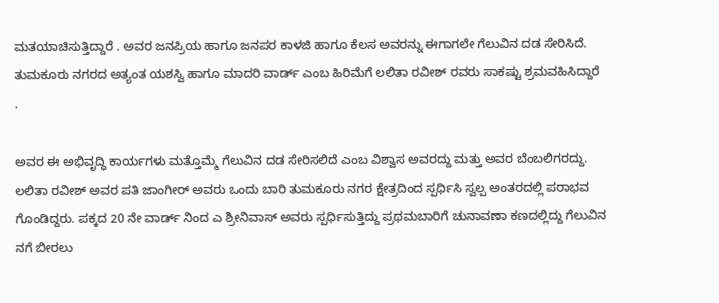ಮತಯಾಚಿಸುತ್ತಿದ್ದಾರೆ . ಅವರ ಜನಪ್ರಿಯ ಹಾಗೂ ಜನಪರ ಕಾಳಜಿ ಹಾಗೂ ಕೆಲಸ ಅವರನ್ನು ಈಗಾಗಲೇ ಗೆಲುವಿನ ದಡ ಸೇರಿಸಿದೆ. ತುಮಕೂರು ನಗರದ ಅತ್ಯಂತ ಯಶಸ್ವಿ ಹಾಗೂ ಮಾದರಿ ವಾರ್ಡ್ ಎಂಬ ಹಿರಿಮೆಗೆ ಲಲಿತಾ ರವೀಶ್ ರವರು ಸಾಕಷ್ಟು ಶ್ರಮವಹಿಸಿದ್ದಾರೆ .

ಅವರ ಈ ಅಭಿವೃದ್ಧಿ ಕಾರ್ಯಗಳು ಮತ್ತೊಮ್ಮೆ ಗೆಲುವಿನ ದಡ ಸೇರಿಸಲಿದೆ ಎಂಬ ವಿಶ್ವಾಸ ಅವರದ್ದು ಮತ್ತು ಅವರ ಬೆಂಬಲಿಗರದ್ದು. ಲಲಿತಾ ರವೀಶ್ ಅವರ ಪತಿ ಜಾಂಗೀರ್ ಅವರು ಒಂದು ಬಾರಿ ತುಮಕೂರು ನಗರ ಕ್ಷೇತ್ರದಿಂದ ಸ್ಪರ್ಧಿಸಿ ಸ್ವಲ್ಪ ಅಂತರದಲ್ಲಿ ಪರಾಭವ ಗೊಂಡಿದ್ದರು. ಪಕ್ಕದ 20 ನೇ ವಾರ್ಡ್ ನಿಂದ ಎ ಶ್ರೀನಿವಾಸ್ ಅವರು ಸ್ಪರ್ಧಿಸುತ್ತಿದ್ದು ಪ್ರಥಮಬಾರಿಗೆ ಚುನಾವಣಾ ಕಣದಲ್ಲಿದ್ದು ಗೆಲುವಿನ ನಗೆ ಬೀರಲು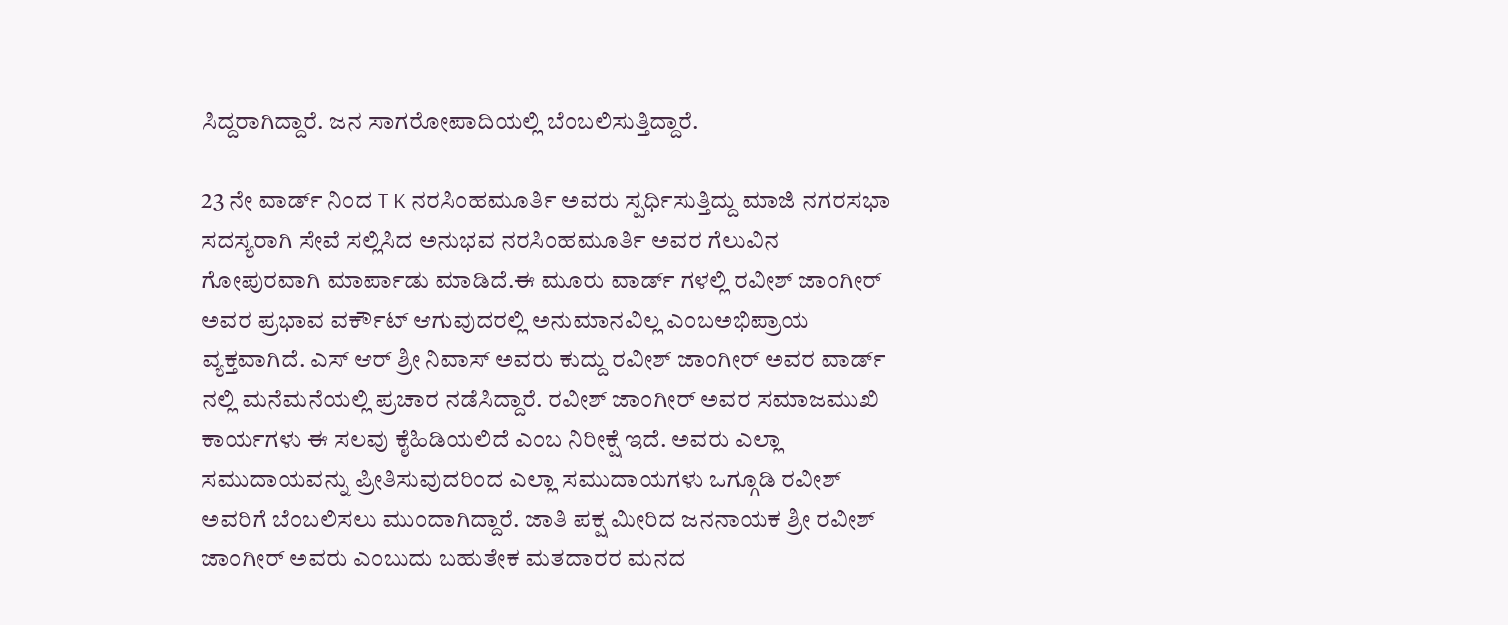ಸಿದ್ದರಾಗಿದ್ದಾರೆ. ಜನ ಸಾಗರೋಪಾದಿಯಲ್ಲಿ ಬೆಂಬಲಿಸುತ್ತಿದ್ದಾರೆ.

23 ನೇ ವಾರ್ಡ್ ನಿಂದ T K ನರಸಿಂಹಮೂರ್ತಿ ಅವರು ಸ್ಪರ್ಧಿಸುತ್ತಿದ್ದು ಮಾಜಿ ನಗರಸಭಾ ಸದಸ್ಯರಾಗಿ ಸೇವೆ ಸಲ್ಲಿಸಿದ ಅನುಭವ ನರಸಿಂಹಮೂರ್ತಿ ಅವರ ಗೆಲುವಿನ ಗೋಪುರವಾಗಿ ಮಾರ್ಪಾಡು ಮಾಡಿದೆ.ಈ ಮೂರು ವಾರ್ಡ್ ಗಳಲ್ಲಿ ರವೀಶ್ ಜಾಂಗೀರ್ ಅವರ ಪ್ರಭಾವ ವರ್ಕೌಟ್ ಆಗುವುದರಲ್ಲಿ ಅನುಮಾನವಿಲ್ಲ ಎಂಬ‌ಅಭಿಪ್ರಾಯ ವ್ಯಕ್ತವಾಗಿದೆ. ಎಸ್ ಆರ್ ಶ್ರೀ ನಿವಾಸ್ ಅವರು ಕುದ್ದು ರವೀಶ್ ಜಾಂಗೀರ್ ಅವರ ವಾರ್ಡ್ ನಲ್ಲಿ ಮನೆಮನೆಯಲ್ಲಿ ಪ್ರಚಾರ ನಡೆಸಿದ್ದಾರೆ. ರವೀಶ್ ಜಾಂಗೀರ್ ಅವರ ಸಮಾಜಮುಖಿ ಕಾರ್ಯಗಳು ಈ ಸಲವು ಕೈಹಿಡಿಯಲಿದೆ ಎಂಬ ನಿರೀಕ್ಷೆ ಇದೆ. ಅವರು ಎಲ್ಲಾ ಸಮುದಾಯವನ್ನು ಪ್ರೀತಿಸುವುದರಿಂದ ಎಲ್ಲಾ ಸಮುದಾಯಗಳು ಒಗ್ಗೂಡಿ ರವೀಶ್ ಅವರಿಗೆ ಬೆಂಬಲಿಸಲು ಮುಂದಾಗಿದ್ದಾರೆ. ಜಾತಿ ಪಕ್ಷ ಮೀರಿದ ಜನನಾಯಕ ಶ್ರೀ ರವೀಶ್ ಜಾಂಗೀರ್ ಅವರು ಎಂಬುದು ಬಹುತೇಕ ಮತದಾರರ ಮನದ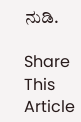ನುಡಿ.

Share This Article